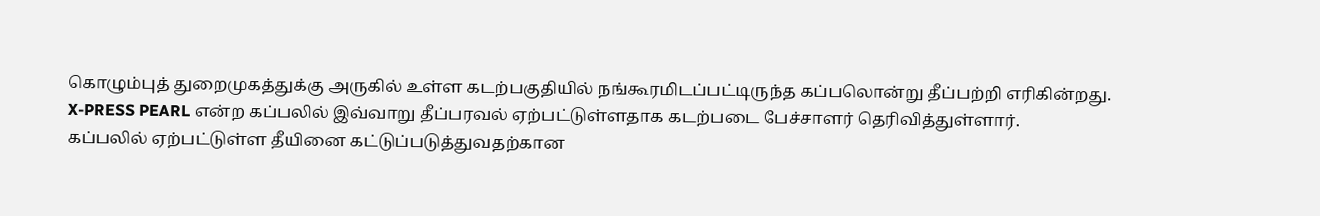கொழும்புத் துறைமுகத்துக்கு அருகில் உள்ள கடற்பகுதியில் நங்கூரமிடப்பட்டிருந்த கப்பலொன்று தீப்பற்றி எரிகின்றது.
X-PRESS PEARL என்ற கப்பலில் இவ்வாறு தீப்பரவல் ஏற்பட்டுள்ளதாக கடற்படை பேச்சாளர் தெரிவித்துள்ளார்.
கப்பலில் ஏற்பட்டுள்ள தீயினை கட்டுப்படுத்துவதற்கான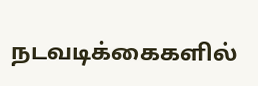நடவடிக்கைகளில்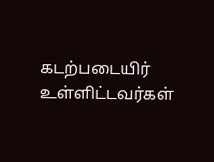கடற்படையிர் உள்ளிட்டவர்கள்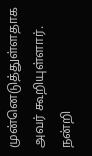முன்னெடுத்துள்ளதாக அவர் கூறியுள்ளார்.
நன்றி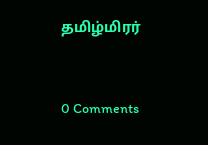தமிழ்மிரர்



0 Comments